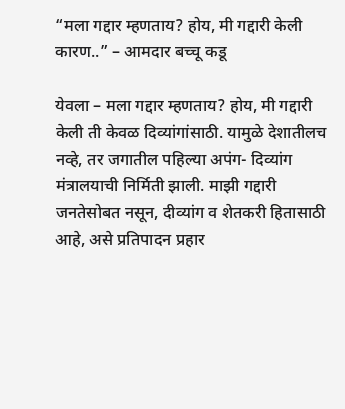“मला गद्दार म्हणताय? होय, मी गद्दारी केली कारण..” – आमदार बच्चू कडू

येवला – मला गद्दार म्हणताय? होय, मी गद्दारी केली ती केवळ दिव्यांगांसाठी. यामुळे देशातीलच नव्हे, तर जगातील पहिल्या अपंग- दिव्यांग मंत्रालयाची निर्मिती झाली. माझी गद्दारी जनतेसोबत नसून, दीव्यांग व शेतकरी हितासाठी आहे, असे प्रतिपादन प्रहार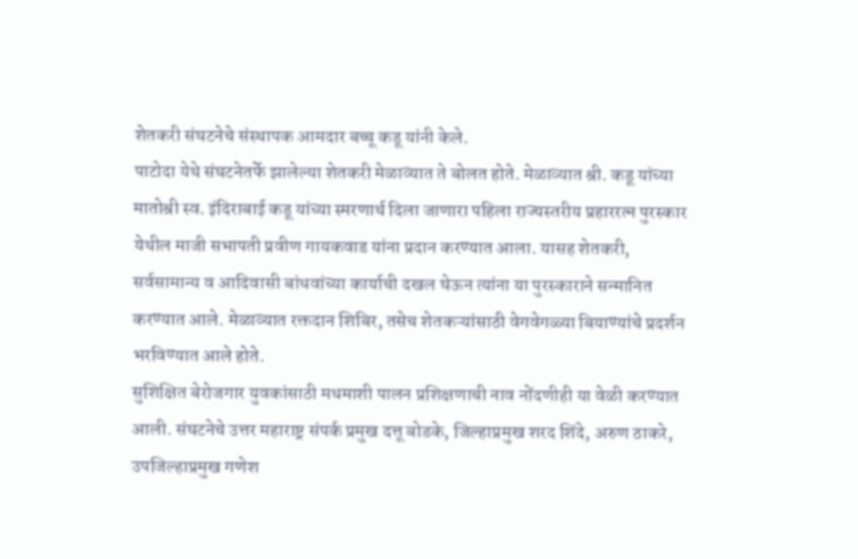शेतकरी संघटनेचे संस्थापक आमदार बच्चू कडू यांनी केले.
पाटोदा येथे संघटनेतर्फे झालेल्या शेतकरी मेळाव्यात ते बोलत होते. मेळाव्यात श्री. कडू यांच्या मातोश्री स्व. इंदिराबाई कडू यांच्या स्मरणार्थ दिला जाणारा पहिला राज्यस्तरीय प्रहाररत्न पुरस्कार येथील माजी सभापती प्रवीण गायकवाड यांना प्रदान करण्यात आला. यासह शेतकरी, सर्वसामान्य व आदिवासी बांधवांच्या कार्याची दखल घेऊन त्यांना या पुरस्काराने सन्मानित करण्यात आले. मेळाव्यात रक्तदान शिबिर, तसेच शेतकऱ्यांसाठी वेगवेगळ्या बियाण्यांचे प्रदर्शन भरविण्यात आले होते.
सुशिक्षित बेरोजगार युवकांसाठी मधमाशी पालन प्रशिक्षणाची नाव नोंदणीही या वेळी करण्यात आली. संघटनेचे उत्तर महाराष्ट्र संपर्क प्रमुख दत्तू बोडके, जिल्हाप्रमुख शरद शिंदे, अरुण ठाकरे, उपजिल्हाप्रमुख गणेश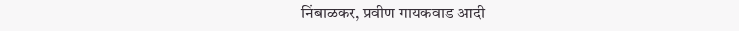निंबाळकर, प्रवीण गायकवाड आदी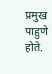प्रमुख पाहुणे होते.